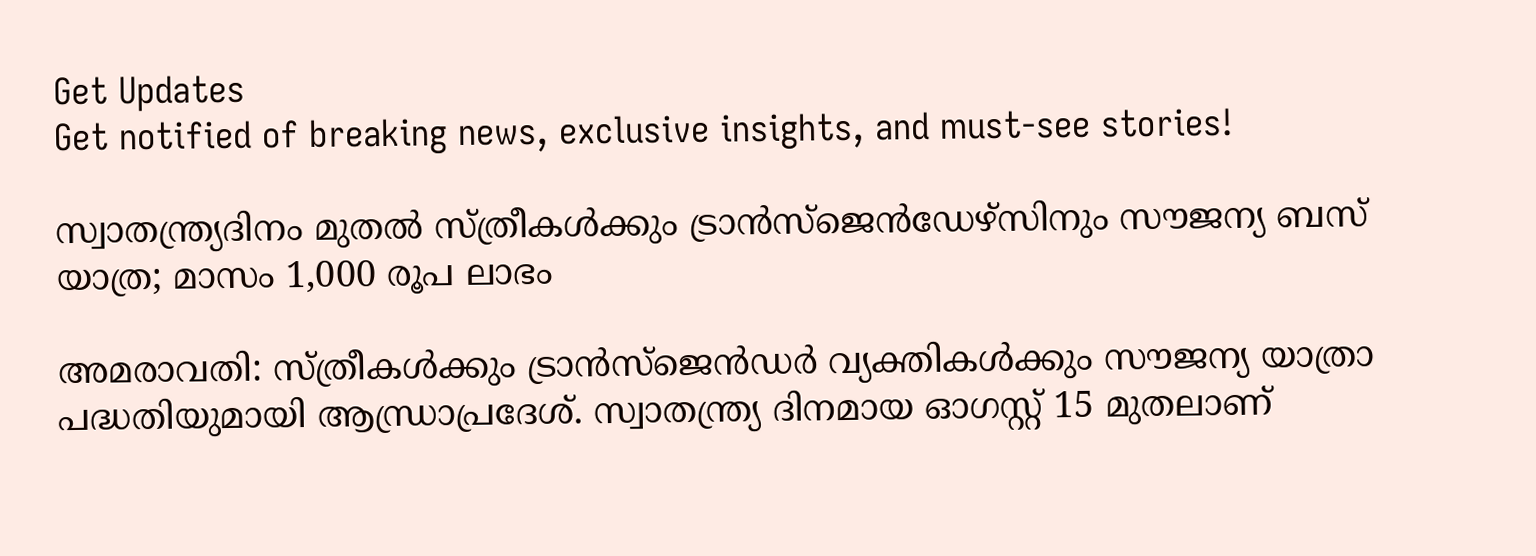Get Updates
Get notified of breaking news, exclusive insights, and must-see stories!

സ്വാതന്ത്ര്യദിനം മുതല്‍ സ്ത്രീകള്‍ക്കും ട്രാന്‍സ്‌ജെന്‍ഡേഴ്സിനും സൗജന്യ ബസ് യാത്ര; മാസം 1,000 രൂപ ലാഭം

അമരാവതി: സ്ത്രീകള്‍ക്കും ട്രാന്‍സ്ജെന്‍ഡര്‍ വ്യക്തികള്‍ക്കും സൗജന്യ യാത്രാ പദ്ധതിയുമായി ആന്ധ്രാപ്രദേശ്. സ്വാതന്ത്ര്യ ദിനമായ ഓഗസ്റ്റ് 15 മുതലാണ്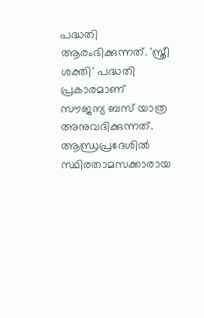പദ്ധതി ആരംഭിക്കുന്നത്. 'സ്ത്രീ ശക്തി' പദ്ധതി പ്രകാരമാണ് സൗജന്യ ബസ് യാത്ര അനുവദിക്കുന്നത്. ആന്ധ്രപ്രദേശില്‍ സ്ഥിരതാമസക്കാരായ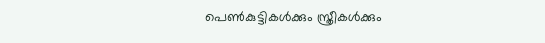പെണ്‍കുട്ടികള്‍ക്കും സ്ത്രീകള്‍ക്കും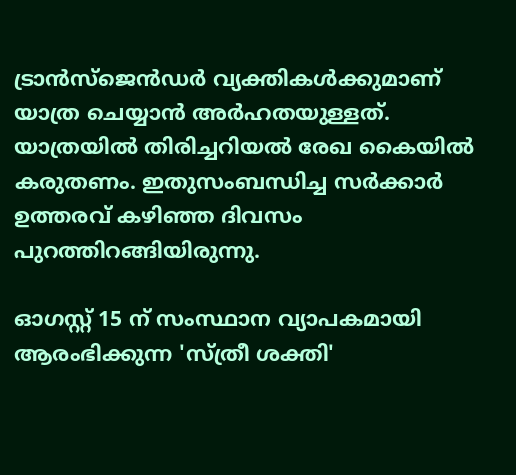ട്രാന്‍സ്ജെന്‍ഡര്‍ വ്യക്തികള്‍ക്കുമാണ് യാത്ര ചെയ്യാന്‍ അര്‍ഹതയുള്ളത്. യാത്രയില്‍ തിരിച്ചറിയല്‍ രേഖ കൈയില്‍ കരുതണം. ഇതുസംബന്ധിച്ച സര്‍ക്കാര്‍ ഉത്തരവ് കഴിഞ്ഞ ദിവസം പുറത്തിറങ്ങിയിരുന്നു.

ഓഗസ്റ്റ് 15 ന് സംസ്ഥാന വ്യാപകമായി ആരംഭിക്കുന്ന 'സ്ത്രീ ശക്തി'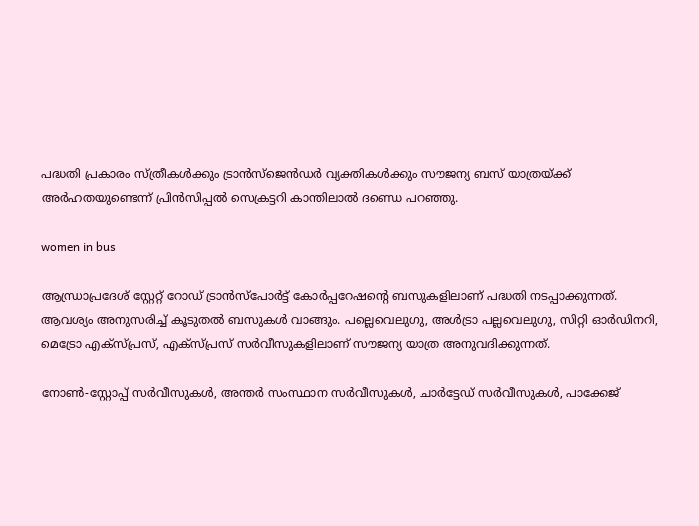പദ്ധതി പ്രകാരം സ്ത്രീകള്‍ക്കും ട്രാന്‍സ്ജെന്‍ഡര്‍ വ്യക്തികള്‍ക്കും സൗജന്യ ബസ് യാത്രയ്ക്ക് അര്‍ഹതയുണ്ടെന്ന് പ്രിന്‍സിപ്പല്‍ സെക്രട്ടറി കാന്തിലാല്‍ ദണ്ഡെ പറഞ്ഞു.

women in bus

ആന്ധ്രാപ്രദേശ് സ്റ്റേറ്റ് റോഡ് ട്രാന്‍സ്പോര്‍ട്ട് കോര്‍പ്പറേഷന്റെ ബസുകളിലാണ് പദ്ധതി നടപ്പാക്കുന്നത്. ആവശ്യം അനുസരിച്ച് കൂടുതല്‍ ബസുകള്‍ വാങ്ങും. പല്ലെവെലുഗു, അള്‍ട്രാ പല്ലവെലുഗു, സിറ്റി ഓര്‍ഡിനറി, മെട്രോ എക്സ്പ്രസ്, എക്സ്പ്രസ് സര്‍വീസുകളിലാണ് സൗജന്യ യാത്ര അനുവദിക്കുന്നത്.

നോണ്‍-സ്റ്റോപ്പ് സര്‍വീസുകള്‍, അന്തര്‍ സംസ്ഥാന സര്‍വീസുകള്‍, ചാര്‍ട്ടേഡ് സര്‍വീസുകള്‍, പാക്കേജ്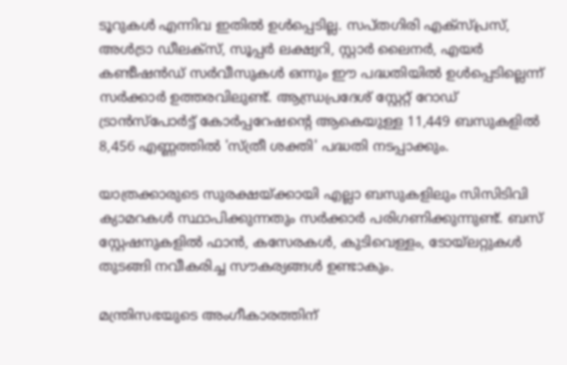ടൂറുകള്‍ എന്നിവ ഇതില്‍ ഉള്‍പ്പെടില്ല. സപ്തഗിരി എക്സ്പ്രസ്, അള്‍ട്രാ ഡീലക്സ്, സൂപ്പര്‍ ലക്ഷ്വറി, സ്റ്റാര്‍ ലൈനര്‍, എയര്‍ കണ്ടീഷന്‍ഡ് സര്‍വീസുകള്‍ ഒന്നും ഈ പദ്ധതിയില്‍ ഉള്‍പ്പെടില്ലെന്ന് സര്‍ക്കാര്‍ ഉത്തരവിലുണ്ട്. ആന്ധ്രപ്രദേശ് സ്റ്റേറ്റ് റോഡ് ട്രാന്‍സ്‌പോര്‍ട്ട് കോര്‍പ്പറേഷന്റെ ആകെയുള്ള 11,449 ബസുകളില്‍ 8,456 എണ്ണത്തില്‍ 'സ്ത്രീ ശക്തി' പദ്ധതി നടപ്പാക്കും.

യാത്രക്കാരുടെ സുരക്ഷയ്ക്കായി എല്ലാ ബസുകളിലും സിസിടിവി ക്യാമറകള്‍ സ്ഥാപിക്കുന്നതും സര്‍ക്കാര്‍ പരിഗണിക്കുന്നുണ്ട്. ബസ് സ്റ്റേഷനുകളില്‍ ഫാന്‍, കസേരകള്‍, കുടിവെള്ളം, ടോയ്ലറ്റുകള്‍ തുടങ്ങി നവീകരിച്ച സൗകര്യങ്ങള്‍ ഉണ്ടാകും.

മന്ത്രിസഭയുടെ അംഗീകാരത്തിന്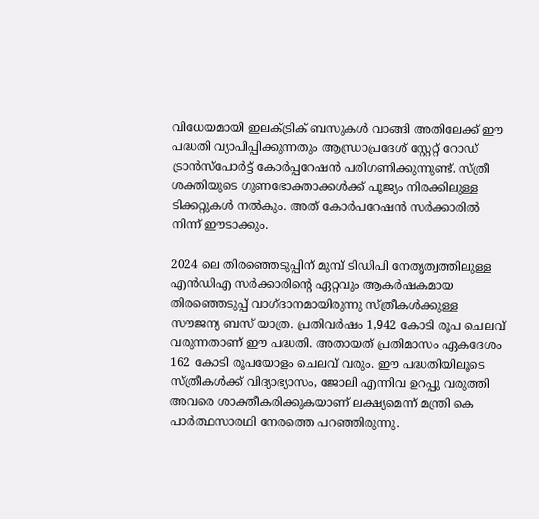വിധേയമായി ഇലക്ട്രിക് ബസുകള്‍ വാങ്ങി അതിലേക്ക് ഈ പദ്ധതി വ്യാപിപ്പിക്കുന്നതും ആന്ധ്രാപ്രദേശ് സ്റ്റേറ്റ് റോഡ് ട്രാന്‍സ്പോര്‍ട്ട് കോര്‍പ്പറേഷന്‍ പരിഗണിക്കുന്നുണ്ട്. സ്ത്രീ ശക്തിയുടെ ഗുണഭോക്താക്കള്‍ക്ക് പൂജ്യം നിരക്കിലുള്ള ടിക്കറ്റുകള്‍ നല്‍കും. അത് കോര്‍പറേഷന്‍ സര്‍ക്കാരില്‍ നിന്ന് ഈടാക്കും.

2024 ലെ തിരഞ്ഞെടുപ്പിന് മുമ്പ് ടിഡിപി നേതൃത്വത്തിലുള്ള എന്‍ഡിഎ സര്‍ക്കാരിന്റെ ഏറ്റവും ആകര്‍ഷകമായ തിരഞ്ഞെടുപ്പ് വാഗ്ദാനമായിരുന്നു സ്ത്രീകള്‍ക്കുള്ള സൗജന്യ ബസ് യാത്ര. പ്രതിവര്‍ഷം 1,942 കോടി രൂപ ചെലവ് വരുന്നതാണ് ഈ പദ്ധതി. അതായത് പ്രതിമാസം ഏകദേശം 162 കോടി രൂപയോളം ചെലവ് വരും. ഈ പദ്ധതിയിലൂടെ സ്ത്രീകള്‍ക്ക് വിദ്യാഭ്യാസം, ജോലി എന്നിവ ഉറപ്പു വരുത്തി അവരെ ശാക്തീകരിക്കുകയാണ് ലക്ഷ്യമെന്ന് മന്ത്രി കെ പാര്‍ത്ഥസാരഥി നേരത്തെ പറഞ്ഞിരുന്നു.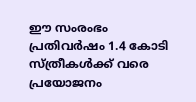ഈ സംരംഭം പ്രതിവര്‍ഷം 1.4 കോടി സ്ത്രീകള്‍ക്ക് വരെ പ്രയോജനം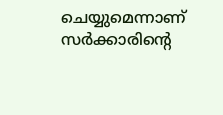ചെയ്യുമെന്നാണ് സര്‍ക്കാരിന്റെ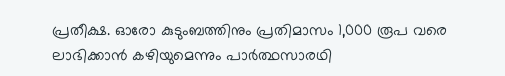പ്രതീക്ഷ. ഓരോ കുടുംബത്തിനും പ്രതിമാസം 1,000 രൂപ വരെ ലാഭിക്കാന്‍ കഴിയുമെന്നും പാര്‍ത്ഥസാരഥി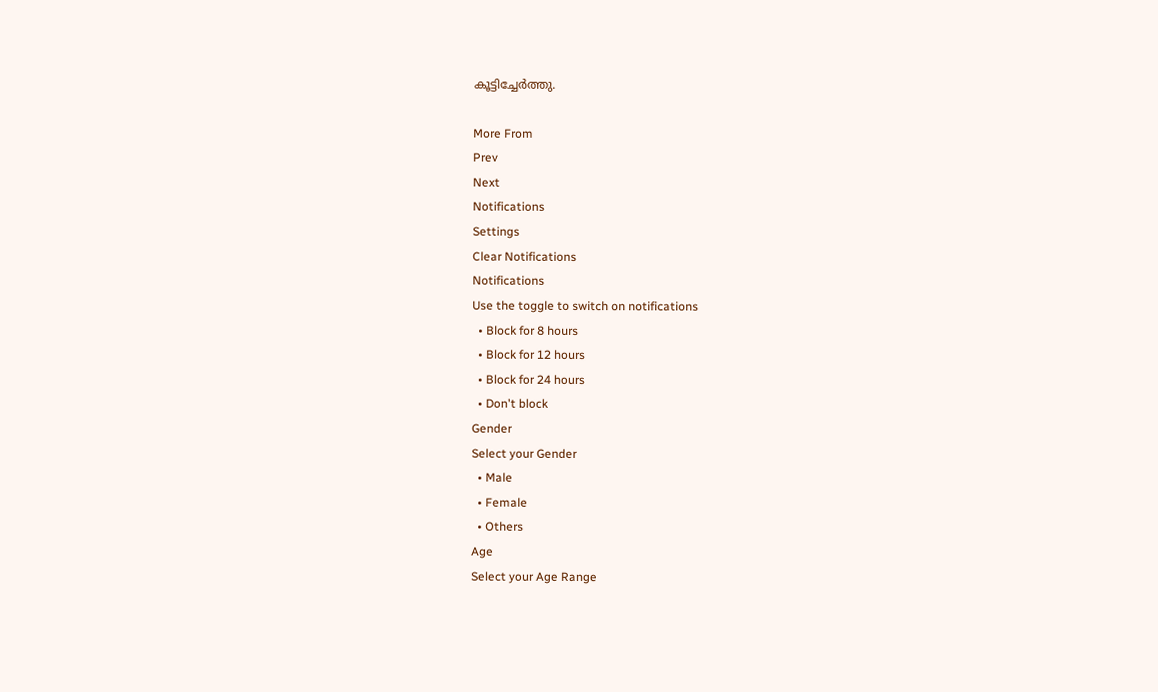കൂട്ടിച്ചേര്‍ത്തു.

More From
Prev
Next
Notifications
Settings
Clear Notifications
Notifications
Use the toggle to switch on notifications
  • Block for 8 hours
  • Block for 12 hours
  • Block for 24 hours
  • Don't block
Gender
Select your Gender
  • Male
  • Female
  • Others
Age
Select your Age Range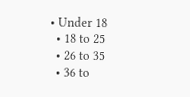• Under 18
  • 18 to 25
  • 26 to 35
  • 36 to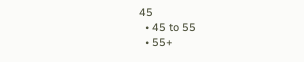45
  • 45 to 55
  • 55+